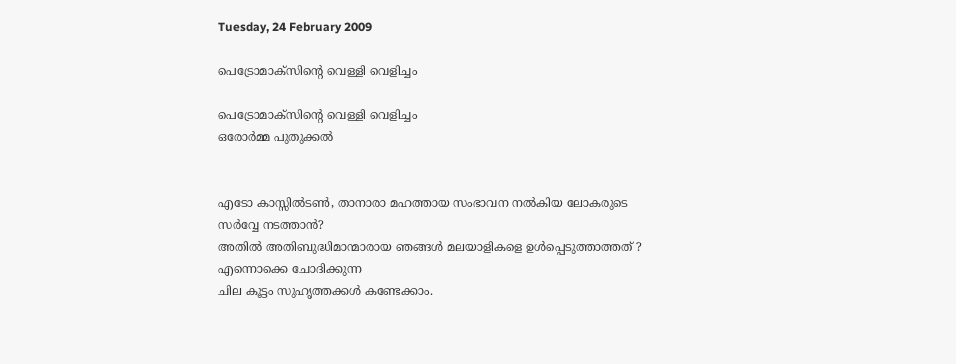Tuesday, 24 February 2009

പെട്രോമാക്സിന്റെ വെള്ളി വെളിച്ചം

പെട്രോമാക്സിന്റെ വെള്ളി വെളിച്ചം
ഒരോര്‍മ്മ പുതുക്കല്‍


എടോ കാസ്സില്‍ടണ്‍, താനാരാ മഹത്തായ സംഭാവന നല്‍കിയ ലോകരുടെ സര്‍വ്വേ നടത്താന്‍?
അതില്‍ അതിബുദ്ധിമാന്മാരായ ഞങ്ങള്‍ മലയാളികളെ ഉള്‍പ്പെടുത്താത്തത്‌ ?
എന്നൊക്കെ ചോദിക്കുന്ന
ചില കൂട്ടം സുഹൃത്തക്കള്‍ കണ്ടേക്കാം.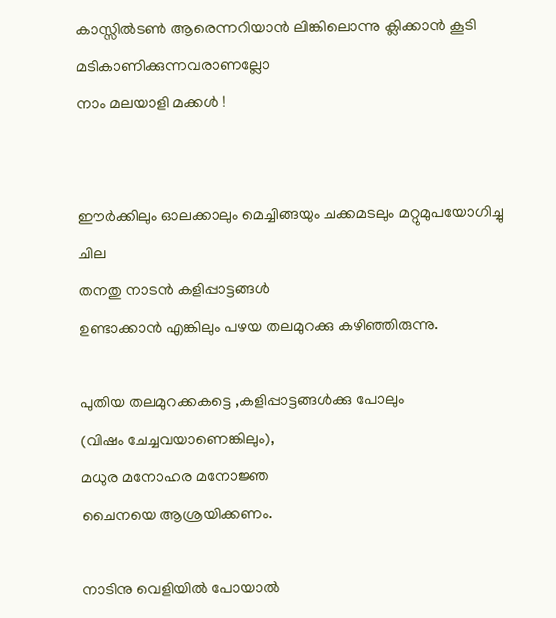കാസ്സില്‍ടണ്‍ ആരെന്നറിയാന്‍ ലിങ്കിലൊന്നു ക്ലിക്കാന്‍ കൂടി മടികാണിക്കുന്നവരാണല്ലോ
നാം മലയാളി മക്കള്‍ !


ഈര്‍ക്കിലും ഓലക്കാലും മെച്ചിങ്ങയും ചക്കമടലും മറ്റുമുപയോഗിച്ചു ചില
തനതു നാടന്‍ കളിപ്പാട്ടങ്ങള്‍
ഉണ്ടാക്കാന്‍ എങ്കിലും പഴയ തലമുറക്കു കഴിഞ്ഞിരുന്നു.

പുതിയ തലമുറക്കകട്ടെ ,കളിപ്പാട്ടങ്ങള്‍ക്കു പോലും
(വിഷം ചേച്ചവയാണെങ്കിലും),
മധുര മനോഹര മനോജ്ഞ
ചൈനയെ ആശ്രയിക്കണം.

നാടിനു വെളിയില്‍ പോയാല്‍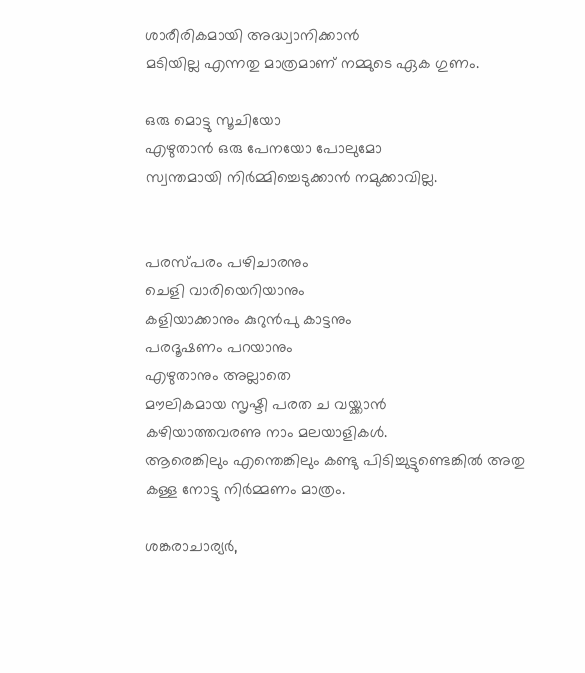ശാരീരികമായി അദ്ധ്വാനിക്കാന്‍
മടിയില്ല എന്നതു മാത്രമാണ്‌ നമ്മുടെ ഏക ഗുണം.

ഒരു മൊട്ടു സൂചിയോ
എഴുതാന്‍ ഒരു പേനയോ പോലുമോ
സ്വന്തമായി നിര്‍മ്മിച്ചെടുക്കാന്‍ നമുക്കാവില്ല.


പരസ്പരം പഴിചാരനും
ചെളി വാരിയെറിയാനും
കളിയാക്കാനും കുറുന്‍പു കാട്ടനും
പരദൂഷണം പറയാനും
എഴുതാനും അല്ലാതെ
മൗലികമായ സൃഷ്ടി പരത ച വയ്ക്കാന്‍
കഴിയാത്തവരണു നാം മലയാളികള്‍.
ആരെങ്കിലും എന്തെങ്കിലും കണ്ടു പിടിച്ചുട്ടുണ്ടെങ്കില്‍ അതു
കള്ള നോട്ടു നിര്‍മ്മണം മാത്രം.

ശങ്കരാചാര്യര്‍,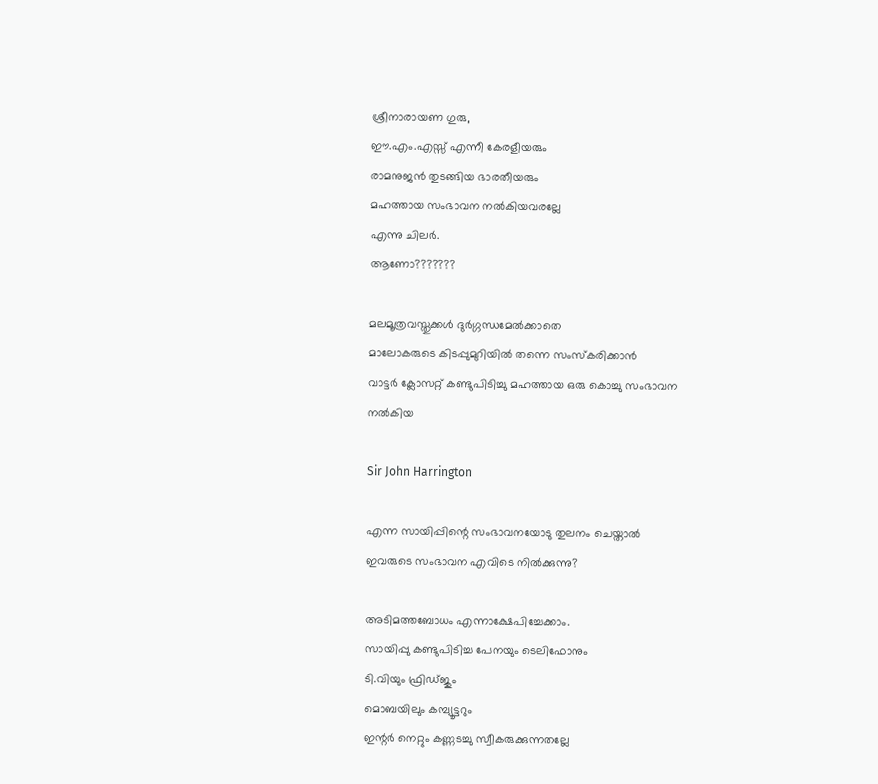ശ്രീനാരായണ ഗുരു,
ഈ.എം.എസ്സ്‌ എന്നീ കേരളീയരും
രാമനുജന്‍ തുടങ്ങിയ ഭാരതീയരും
മഹത്തായ സംഭാവന നല്‍കിയവരല്ലേ
എന്നു ചിലര്‍.
ആണോ???????

മലമൂത്രവസ്തുക്കള്‍ ദുര്‍ഗ്ഗന്ധമേല്‍ക്കാതെ
മാലോകരുടെ കിടപ്പുമുറിയില്‍ തന്നെ സംസ്കരിക്കാന്‍
വാട്ടര്‍ ക്ലോസറ്റ്‌ കണ്ടുപിടിച്ചു മഹത്തായ ഒരു കൊച്ചു സംഭാവന
നല്‍കിയ

Sir John Harrington

എന്ന സായിപ്പിന്റെ സംഭാവനയോടു തുലനം ചെയ്താല്‍
ഇവരുടെ സംഭാവന എവിടെ നില്‍ക്കുന്നു?

അടിമത്തബോധം എന്നാക്ഷേപിച്ചേക്കാം.
സായിപ്പു കണ്ടുപിടിച്ച പേനയും ടെലിഫോനും
ടി.വിയും ഫ്രിഡ്ജും
മൊബയിലും കമ്പ്യൂട്ടറും
ഇന്റര്‍ നെറ്റും കണ്ണടച്ചു സ്വീകരുക്കുന്നതല്ലേ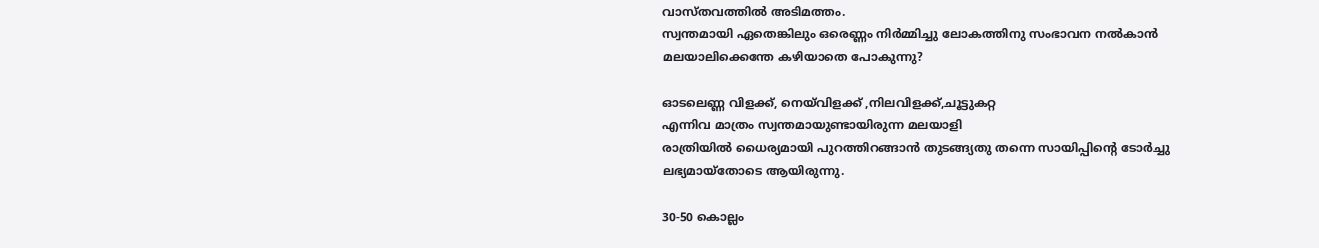വാസ്തവത്തില്‍ അടിമത്തം.
സ്വന്തമായി ഏതെങ്കിലും ഒരെണ്ണം നിര്‍മ്മിച്ചു ലോകത്തിനു സംഭാവന നല്‍കാന്‍
മലയാലിക്കെന്തേ കഴിയാതെ പോകുന്നു?

ഓടലെണ്ണ വിളക്ക്‌, നെയ്‌വിളക്ക്‌ ,നിലവിളക്ക്‌,ചൂട്ടുകറ്റ
എന്നിവ മാത്രം സ്വന്തമായുണ്ടായിരുന്ന മലയാളി
രാത്രിയില്‍ ധൈര്യമായി പുറത്തിറങ്ങാന്‍ തുടങ്ങ്യതു തന്നെ സായിപ്പിന്റെ ടോര്‍ച്ചു ലഭ്യമായ്തോടെ ആയിരുന്നു.

30-50 കൊല്ലം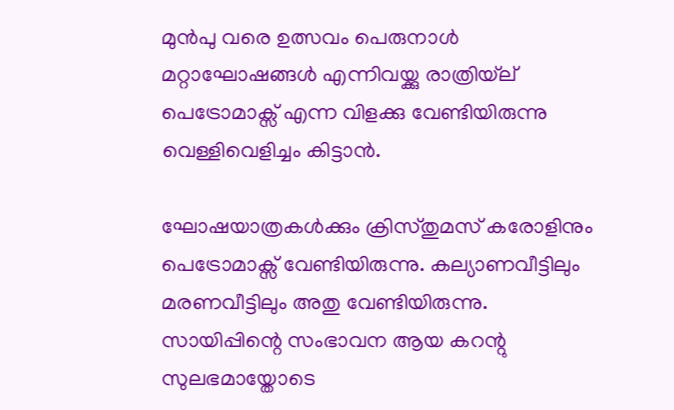മുന്‍പു വരെ ഉത്സവം പെരുനാള്‍ മറ്റാഘോഷങ്ങള്‍ എന്നിവയ്ക്കു രാത്രിയ്‌ല്‌ പെട്രോമാക്സ്‌ എന്ന വിളക്കു വേണ്ടിയിരുന്നു
വെള്ളിവെളിച്ചം കിട്ടാന്‍.

ഘോഷയാത്രകള്‍ക്കും ക്രിസ്തുമസ്‌ കരോളിനും
പെട്രോമാക്സ്‌ വേണ്ടിയിരുന്നു. കല്യാണവീട്ടിലും മരണവീട്ടിലും അതു വേണ്ടിയിരുന്നു.
സായിപ്പിന്റെ സംഭാവന ആയ കറന്റു സുലഭമായ്തോടെ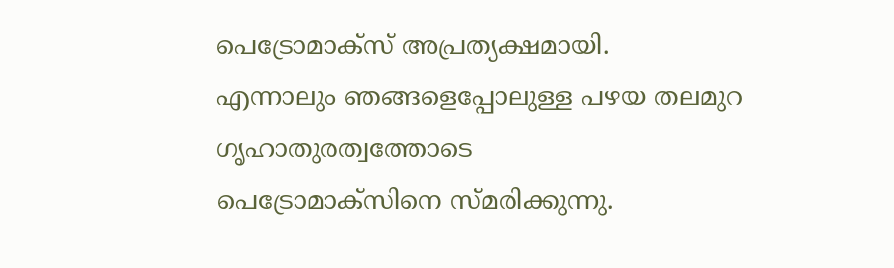പെട്രോമാക്സ്‌ അപ്രത്യക്ഷമായി.
എന്നാലും ഞങ്ങളെപ്പോലുള്ള പഴയ തലമുറ
ഗൃഹാതുരത്വത്തോടെ
പെട്രോമാക്സിനെ സ്മരിക്കുന്നു.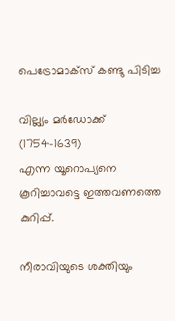പെട്രോമാക്സ്‌ കണ്ടു പിടിച്ച

വില്ല്യം മര്‍ഡോക്ക്‌ (1754-1639)
എന്ന യൂറൊപ്യനെ കൂറിച്ചാവട്ടെ ഇത്തവണത്തെ കുറിപ്പ്‌.

നീരാവിയുടെ ശക്തിയും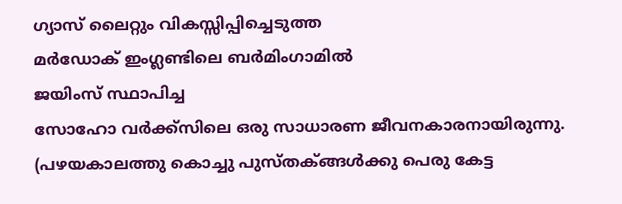ഗ്യാസ്‌ ലൈറ്റും വികസ്സിപ്പിച്ചെടുത്ത
മര്‍ഡോക്‌ ഇംഗ്ലണ്ടിലെ ബര്‍മിംഗാമില്‍
ജയിംസ്‌ സ്ഥാപിച്ച
സോഹോ വര്‍ക്ക്സിലെ ഒരു സാധാരണ ജീവനകാരനായിരുന്നു.
(പഴയകാലത്തു കൊച്ചു പുസ്തക്ങ്ങള്‍ക്കു പെരു കേട്ട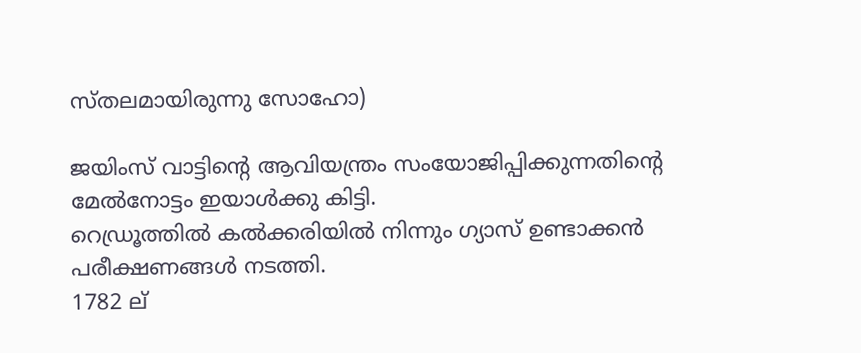സ്തലമായിരുന്നു സോഹോ)

ജയിംസ്‌ വാട്ടിന്റെ ആവിയന്ത്രം സംയോജിപ്പിക്കുന്നതിന്റെ മേല്‍നോട്ടം ഇയാള്‍ക്കു കിട്ടി.
റെഡ്രൂത്തില്‍ കല്‍ക്കരിയില്‍ നിന്നും ഗ്യാസ്‌ ഉണ്ടാക്കന്‍
പരീക്ഷണങ്ങള്‍ നടത്തി.
1782 ല്‌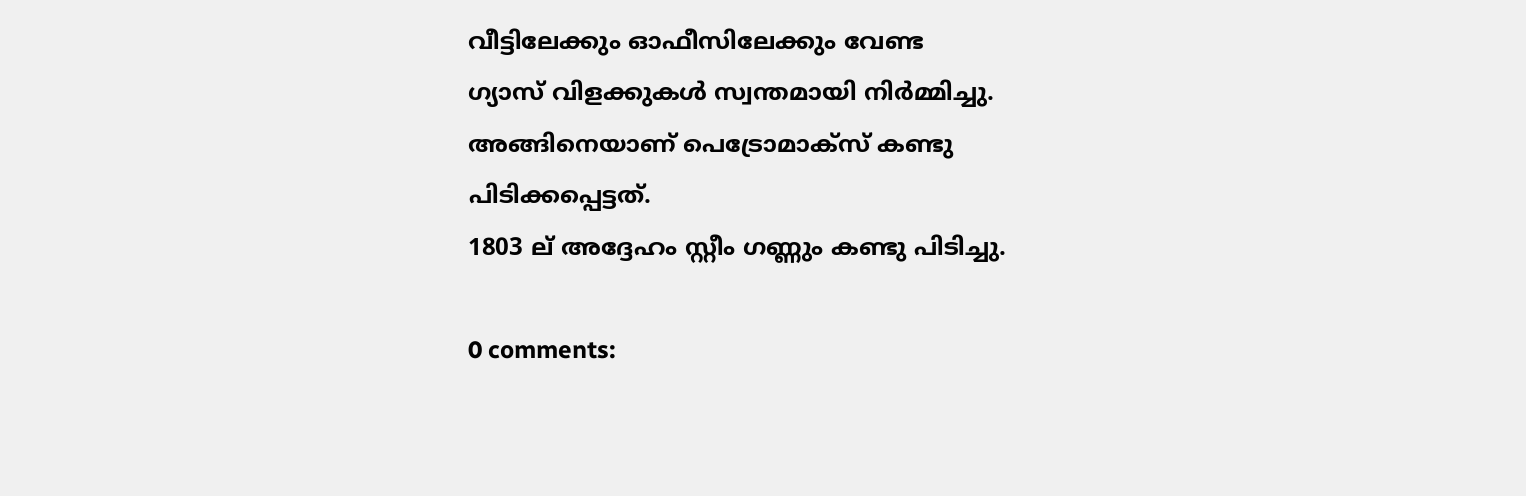വീട്ടിലേക്കും ഓഫീസിലേക്കും വേണ്ട
ഗ്യാസ്‌ വിളക്കുകള്‍ സ്വന്തമായി നിര്‍മ്മിച്ചു.
അങ്ങിനെയാണ്‌ പെട്രോമാക്സ്‌ കണ്ടു പിടിക്കപ്പെട്ടത്‌.
1803 ല്‌ അദ്ദേഹം സ്റ്റീം ഗണ്ണും കണ്ടു പിടിച്ചു.

0 comments: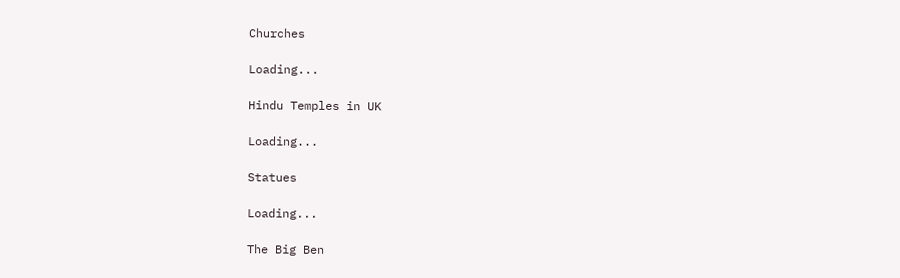Churches

Loading...

Hindu Temples in UK

Loading...

Statues

Loading...

The Big Ben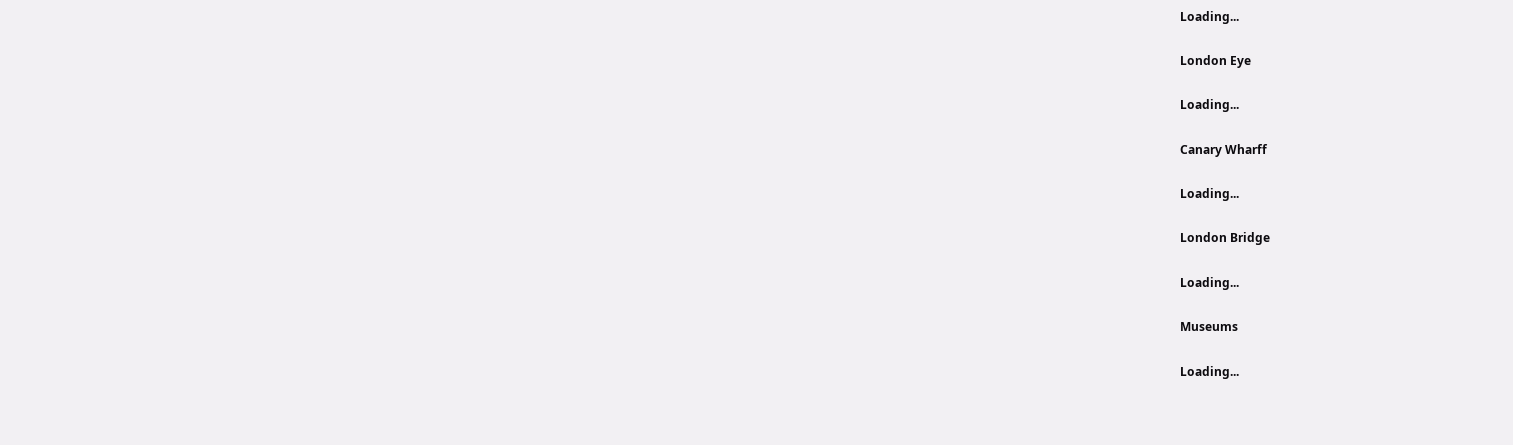Loading...

London Eye

Loading...

Canary Wharff

Loading...

London Bridge

Loading...

Museums

Loading...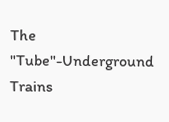The "Tube"-Underground Trains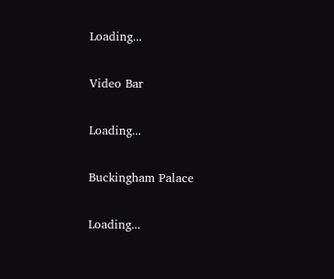Loading...

Video Bar

Loading...

Buckingham Palace

Loading...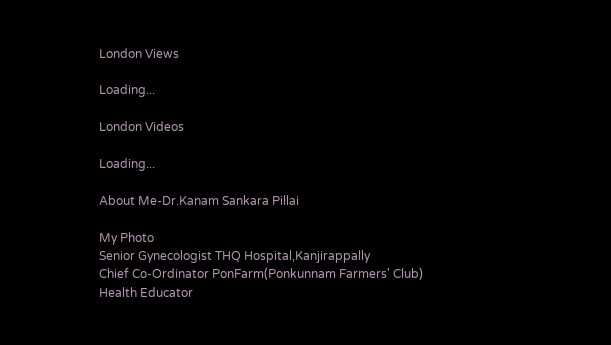London Views

Loading...

London Videos

Loading...

About Me-Dr.Kanam Sankara Pillai

My Photo
Senior Gynecologist THQ Hospital,Kanjirappally
Chief Co-Ordinator PonFarm(Ponkunnam Farmers' Club)
Health Educator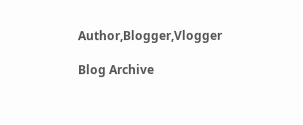Author,Blogger,Vlogger

Blog Archive